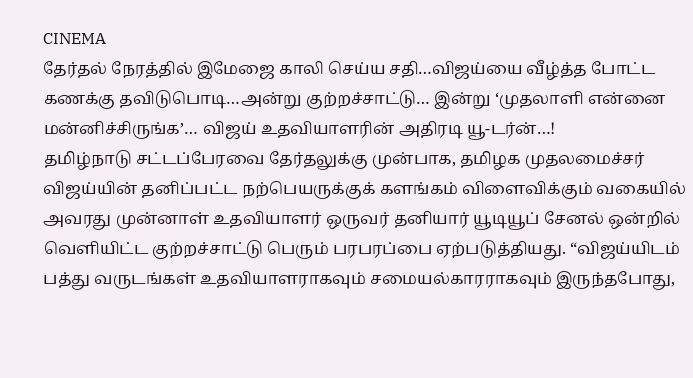CINEMA
தேர்தல் நேரத்தில் இமேஜை காலி செய்ய சதி…விஜய்யை வீழ்த்த போட்ட கணக்கு தவிடுபொடி…அன்று குற்றச்சாட்டு… இன்று ‘முதலாளி என்னை மன்னிச்சிருங்க’… விஜய் உதவியாளரின் அதிரடி யூ-டர்ன்…!
தமிழ்நாடு சட்டப்பேரவை தேர்தலுக்கு முன்பாக, தமிழக முதலமைச்சர் விஜய்யின் தனிப்பட்ட நற்பெயருக்குக் களங்கம் விளைவிக்கும் வகையில் அவரது முன்னாள் உதவியாளர் ஒருவர் தனியார் யூடியூப் சேனல் ஒன்றில் வெளியிட்ட குற்றச்சாட்டு பெரும் பரபரப்பை ஏற்படுத்தியது. “விஜய்யிடம் பத்து வருடங்கள் உதவியாளராகவும் சமையல்காரராகவும் இருந்தபோது,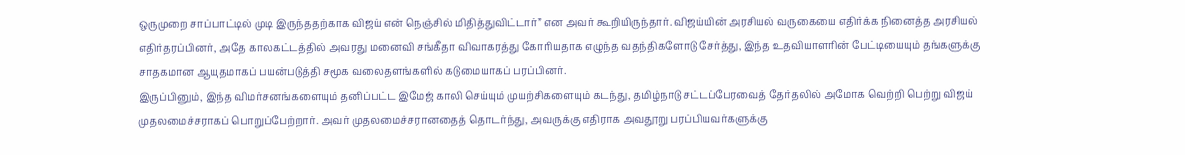ஒருமுறை சாப்பாட்டில் முடி இருந்ததற்காக விஜய் என் நெஞ்சில் மிதித்துவிட்டார்” என அவர் கூறியிருந்தார். விஜய்யின் அரசியல் வருகையை எதிர்க்க நினைத்த அரசியல் எதிர்தரப்பினர், அதே காலகட்டத்தில் அவரது மனைவி சங்கீதா விவாகரத்து கோரியதாக எழுந்த வதந்திகளோடு சேர்த்து, இந்த உதவியாளரின் பேட்டியையும் தங்களுக்கு சாதகமான ஆயுதமாகப் பயன்படுத்தி சமூக வலைதளங்களில் கடுமையாகப் பரப்பினர்.
இருப்பினும், இந்த விமர்சனங்களையும் தனிப்பட்ட இமேஜ் காலி செய்யும் முயற்சிகளையும் கடந்து, தமிழ்நாடு சட்டப்பேரவைத் தேர்தலில் அமோக வெற்றி பெற்று விஜய் முதலமைச்சராகப் பொறுப்பேற்றார். அவர் முதலமைச்சரானதைத் தொடர்ந்து, அவருக்கு எதிராக அவதூறு பரப்பியவர்களுக்கு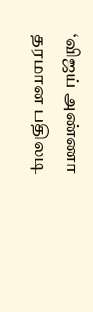‘விஜய் அண்ணா தரமான பதிலடி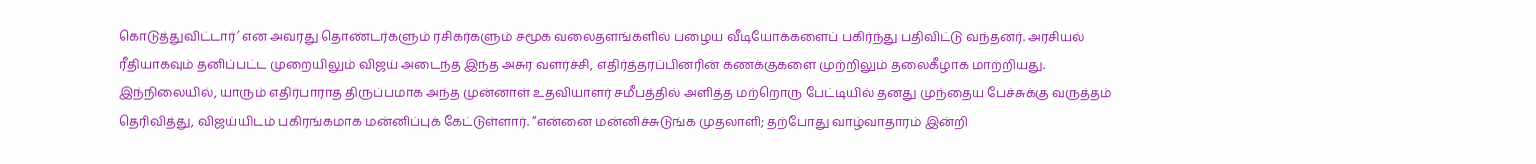கொடுத்துவிட்டார்’ என அவரது தொண்டர்களும் ரசிகர்களும் சமூக வலைதளங்களில் பழைய வீடியோக்களைப் பகிர்ந்து பதிவிட்டு வந்தனர். அரசியல் ரீதியாகவும் தனிப்பட்ட முறையிலும் விஜய் அடைந்த இந்த அசுர வளர்ச்சி, எதிர்த்தரப்பினரின் கணக்குகளை முற்றிலும் தலைகீழாக மாற்றியது.
இந்நிலையில், யாரும் எதிர்பாராத திருப்பமாக அந்த முன்னாள் உதவியாளர் சமீபத்தில் அளித்த மற்றொரு பேட்டியில் தனது முந்தைய பேச்சுக்கு வருத்தம் தெரிவித்து, விஜய்யிடம் பகிரங்கமாக மன்னிப்புக் கேட்டுள்ளார். “என்னை மன்னிச்சுடுங்க முதலாளி; தற்போது வாழ்வாதாரம் இன்றி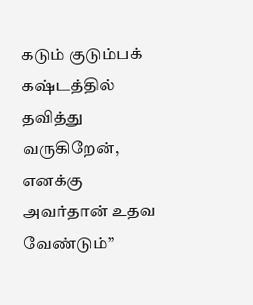கடும் குடும்பக் கஷ்டத்தில் தவித்து வருகிறேன், எனக்கு அவர்தான் உதவ வேண்டும்”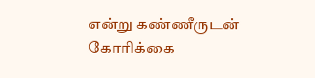என்று கண்ணீருடன் கோரிக்கை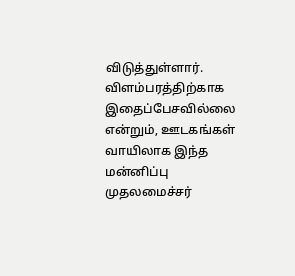விடுத்துள்ளார். விளம்பரத்திற்காக இதைப்பேசவில்லை என்றும், ஊடகங்கள் வாயிலாக இந்த மன்னிப்பு முதலமைச்சர்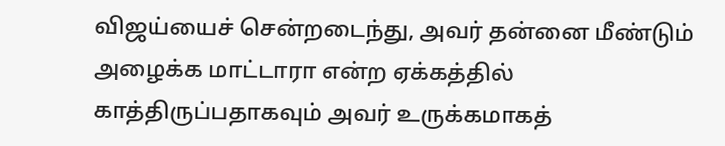விஜய்யைச் சென்றடைந்து, அவர் தன்னை மீண்டும் அழைக்க மாட்டாரா என்ற ஏக்கத்தில் காத்திருப்பதாகவும் அவர் உருக்கமாகத்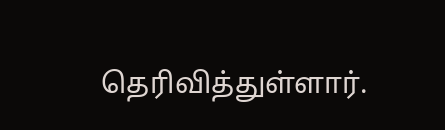தெரிவித்துள்ளார்.